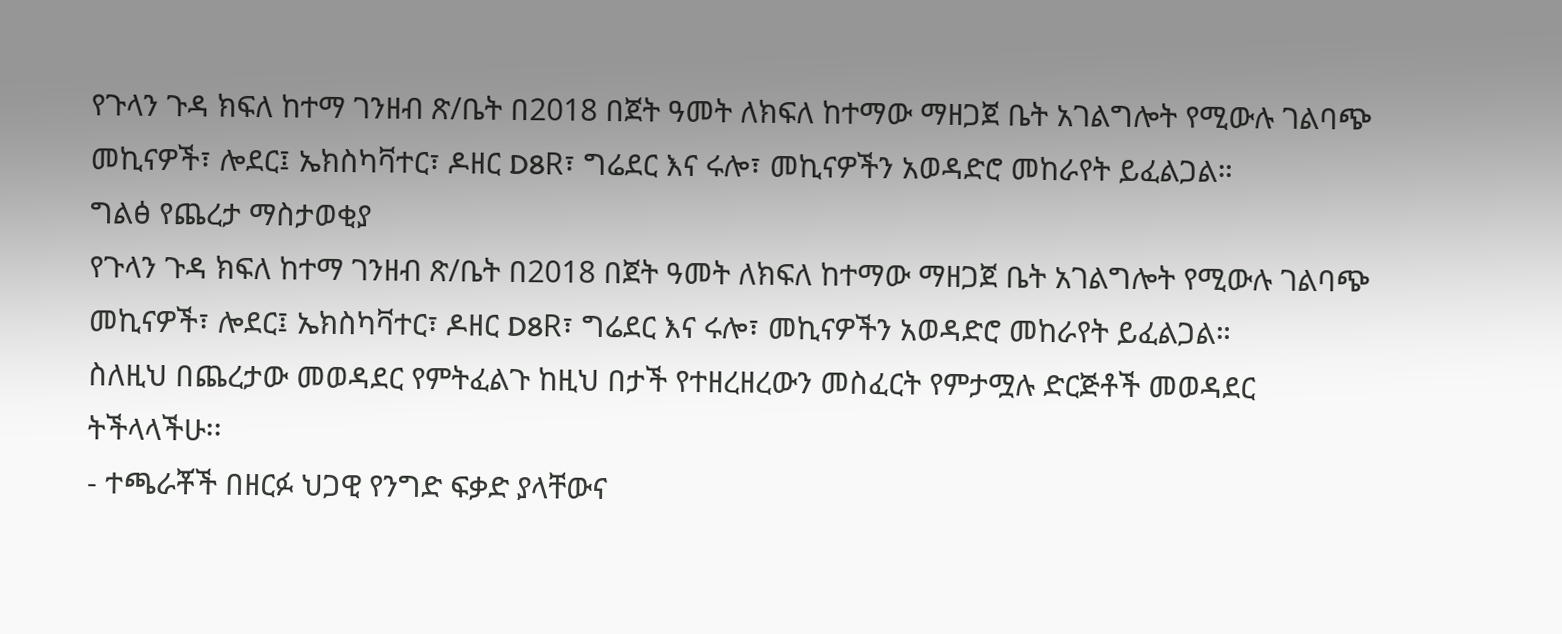የጉላን ጉዳ ክፍለ ከተማ ገንዘብ ጽ/ቤት በ2018 በጀት ዓመት ለክፍለ ከተማው ማዘጋጀ ቤት አገልግሎት የሚውሉ ገልባጭ መኪናዎች፣ ሎደር፤ ኤክስካቫተር፣ ዶዘር D8R፣ ግሬደር እና ሩሎ፣ መኪናዎችን አወዳድሮ መከራየት ይፈልጋል።
ግልፅ የጨረታ ማስታወቂያ
የጉላን ጉዳ ክፍለ ከተማ ገንዘብ ጽ/ቤት በ2018 በጀት ዓመት ለክፍለ ከተማው ማዘጋጀ ቤት አገልግሎት የሚውሉ ገልባጭ መኪናዎች፣ ሎደር፤ ኤክስካቫተር፣ ዶዘር D8R፣ ግሬደር እና ሩሎ፣ መኪናዎችን አወዳድሮ መከራየት ይፈልጋል።
ስለዚህ በጨረታው መወዳደር የምትፈልጉ ከዚህ በታች የተዘረዘረውን መስፈርት የምታሟሉ ድርጅቶች መወዳደር ትችላላችሁ፡፡
- ተጫራቾች በዘርፉ ህጋዊ የንግድ ፍቃድ ያላቸውና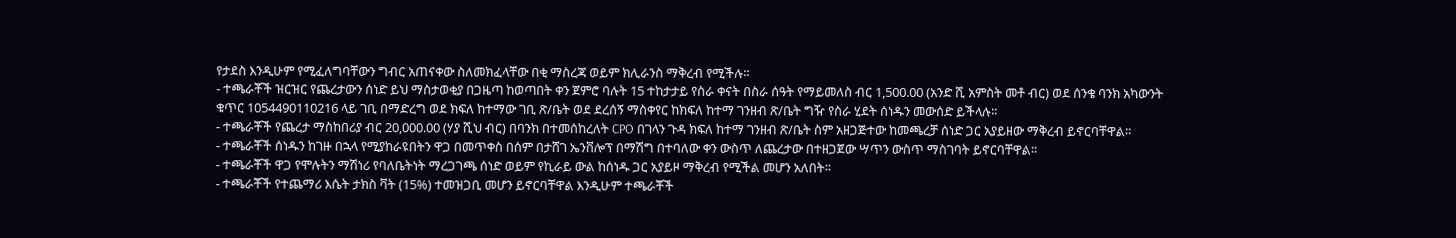የታደስ እንዲሁም የሚፈለግባቸውን ግብር አጠናቀው ስለመክፈላቸው በቂ ማስረጃ ወይም ክሊራንስ ማቅረብ የሚችሉ፡፡
- ተጫራቾች ዝርዝር የጨረታውን ሰነድ ይህ ማስታወቂያ በጋዜጣ ከወጣበት ቀን ጀምሮ ባሉት 15 ተከታታይ የስራ ቀናት በስራ ሰዓት የማይመለስ ብር 1,500.00 (አንድ ሺ አምስት መቶ ብር) ወደ ሰንቄ ባንክ አካውንት ቁጥር 1054490110216 ላይ ገቢ በማድረግ ወደ ክፍለ ከተማው ገቢ ጽ/ቤት ወደ ደረሰኝ ማስቀየር ከክፍለ ከተማ ገንዘብ ጽ/ቤት ግዥ የስራ ሂደት ሰነዱን መውሰድ ይችላሉ፡፡
- ተጫራቾች የጨረታ ማስከበሪያ ብር 20,000.00 (ሃያ ሺህ ብር) በባንክ በተመሰከረለት CPO በገላን ጉዳ ክፍለ ከተማ ገንዘብ ጽ/ቤት ስም አዘጋጅተው ከመጫረቻ ሰነድ ጋር አያይዘው ማቅረብ ይኖርባቸዋል፡፡
- ተጫራቾች ሰነዱን ከገዙ በኋላ የሚያከራዩበትን ዋጋ በመጥቀስ በሰም በታሸገ ኤንቨሎፕ በማሽግ በተባለው ቀን ውስጥ ለጨረታው በተዘጋጀው ሣጥን ውስጥ ማስገባት ይኖርባቸዋል።
- ተጫራቾች ዋጋ የሞሉትን ማሽነሪ የባለቤትነት ማረጋገጫ ሰነድ ወይም የኪራይ ውል ከሰነዱ ጋር አያይዞ ማቅረብ የሚችል መሆን አለበት፡፡
- ተጫራቾች የተጨማሪ እሴት ታክስ ቫት (15%) ተመዝጋቢ መሆን ይኖርባቸዋል እንዲሁም ተጫራቾች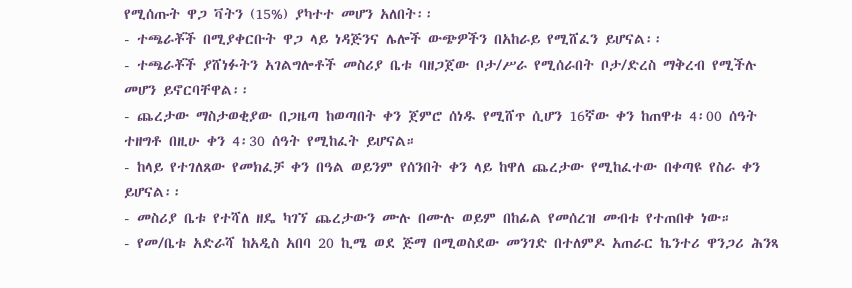የሚሰጡት ዋጋ ቫትን (15%) ያካተተ መሆን አለበት፡፡
- ተጫራቾች በሚያቀርቡት ዋጋ ላይ ነዳጅንና ሌሎች ውጭዎችን በአከራይ የሚሸፈን ይሆናል፡፡
- ተጫራቾች ያሸነፉትን አገልግሎቶች መስሪያ ቤቱ ባዘጋጀው ቦታ/ሥራ የሚሰራበት ቦታ/ድረስ ማቅረብ የሚችሉ መሆን ይኖርባቸዋል፡፡
- ጨረታው ማስታወቂያው በጋዜጣ ከወጣበት ቀን ጀምሮ ሰነዱ የሚሸጥ ሲሆን 16ኛው ቀን ከጠዋቱ 4፡00 ሰዓት ተዘግቶ በዚሁ ቀን 4፡30 ሰዓት የሚከፈት ይሆናል።
- ከላይ የተገለጸው የመክፈቻ ቀን በዓል ወይንም የሰንበት ቀን ላይ ከዋለ ጨረታው የሚከፈተው በቀጣዩ የስራ ቀን ይሆናል፡፡
- መስሪያ ቤቱ የተሻለ ዘዴ ካገኘ ጨረታውን ሙሉ በሙሉ ወይም በከፊል የመሰረዝ መብቱ የተጠበቀ ነው።
- የመ/ቤቱ አድራሻ ከአዲስ አበባ 20 ኪሜ ወደ ጅማ በሚወስደው መንገድ በተለምዶ አጠራር ኬንተሪ ዋንጋሪ ሕንጻ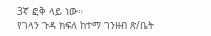3ኛ ፎቅ ላይ ነው።
የገላን ጉዳ ክፍለ ከተማ ገንዘብ ጽ/ቤት